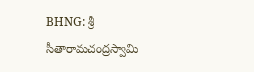BHNG: శ్రీ సీతారామచంద్రస్వామి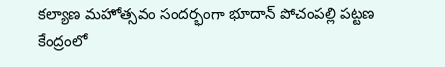కల్యాణ మహోత్సవం సందర్భంగా భూదాన్ పోచంపల్లి పట్టణ కేంద్రంలో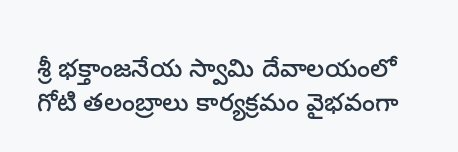శ్రీ భక్తాంజనేయ స్వామి దేవాలయంలో గోటి తలంబ్రాలు కార్యక్రమం వైభవంగా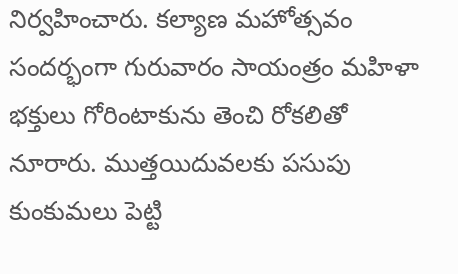నిర్వహించారు. కల్యాణ మహోత్సవం సందర్భంగా గురువారం సాయంత్రం మహిళా భక్తులు గోరింటాకును తెంచి రోకలితో నూరారు. ముత్తయిదువలకు పసుపు కుంకుమలు పెట్టి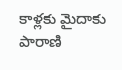కాళ్లకు మైదాకు పారాణి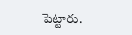పెట్టారు.